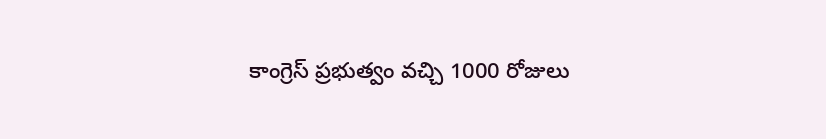కాంగ్రెస్ ప్రభుత్వం వచ్చి 1000 రోజులు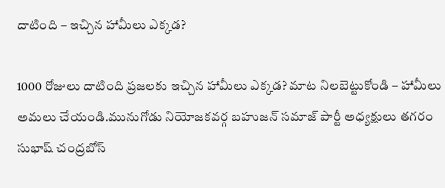దాటింది – ఇచ్చిన హామీలు ఎక్కడ?

1000 రోజులు దాటింది ప్రజలకు ఇచ్చిన హామీలు ఎక్కడ? మాట నిలబెట్టుకోండి – హామీలు అమలు చేయండి.మునుగోడు నియోజకవర్గ బహుజన్ సమాజ్ పార్టీ అధ్యక్షులు తగరం సుభాష్ చంద్రబోస్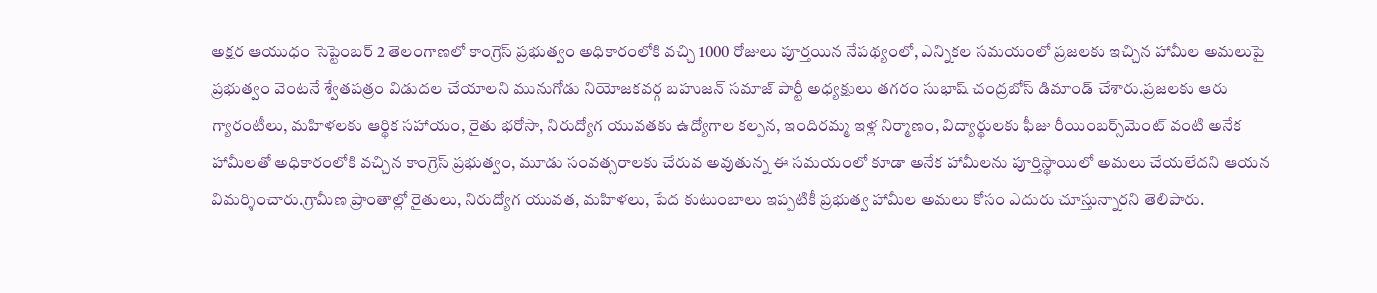అక్షర ఆయుధం సెప్టెంబర్ 2 తెలంగాణలో కాంగ్రెస్ ప్రభుత్వం అధికారంలోకి వచ్చి 1000 రోజులు పూర్తయిన నేపథ్యంలో, ఎన్నికల సమయంలో ప్రజలకు ఇచ్చిన హామీల అమలుపై ప్రభుత్వం వెంటనే శ్వేతపత్రం విడుదల చేయాలని మునుగోడు నియోజకవర్గ బహుజన్ సమాజ్ పార్టీ అధ్యక్షులు తగరం సుభాష్ చంద్రబోస్ డిమాండ్ చేశారు.ప్రజలకు ఆరు గ్యారంటీలు, మహిళలకు ఆర్థిక సహాయం, రైతు భరోసా, నిరుద్యోగ యువతకు ఉద్యోగాల కల్పన, ఇందిరమ్మ ఇళ్ల నిర్మాణం, విద్యార్థులకు ఫీజు రీయింబర్స్‌మెంట్ వంటి అనేక హామీలతో అధికారంలోకి వచ్చిన కాంగ్రెస్ ప్రభుత్వం, మూడు సంవత్సరాలకు చేరువ అవుతున్న ఈ సమయంలో కూడా అనేక హామీలను పూర్తిస్థాయిలో అమలు చేయలేదని ఆయన విమర్శించారు.గ్రామీణ ప్రాంతాల్లో రైతులు, నిరుద్యోగ యువత, మహిళలు, పేద కుటుంబాలు ఇప్పటికీ ప్రభుత్వ హామీల అమలు కోసం ఎదురు చూస్తున్నారని తెలిపారు.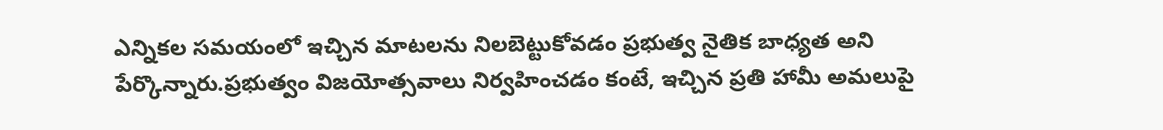ఎన్నికల సమయంలో ఇచ్చిన మాటలను నిలబెట్టుకోవడం ప్రభుత్వ నైతిక బాధ్యత అని పేర్కొన్నారు.ప్రభుత్వం విజయోత్సవాలు నిర్వహించడం కంటే, ఇచ్చిన ప్రతి హామీ అమలుపై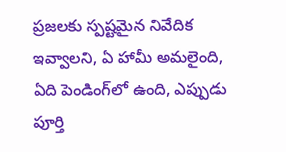ప్రజలకు స్పష్టమైన నివేదిక ఇవ్వాలని, ఏ హామీ అమలైంది, ఏది పెండింగ్‌లో ఉంది, ఎప్పుడు పూర్తి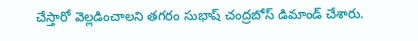చేస్తారో వెల్లడించాలని తగరం సుభాష్ చంద్రబోస్ డిమాండ్ చేశారు.